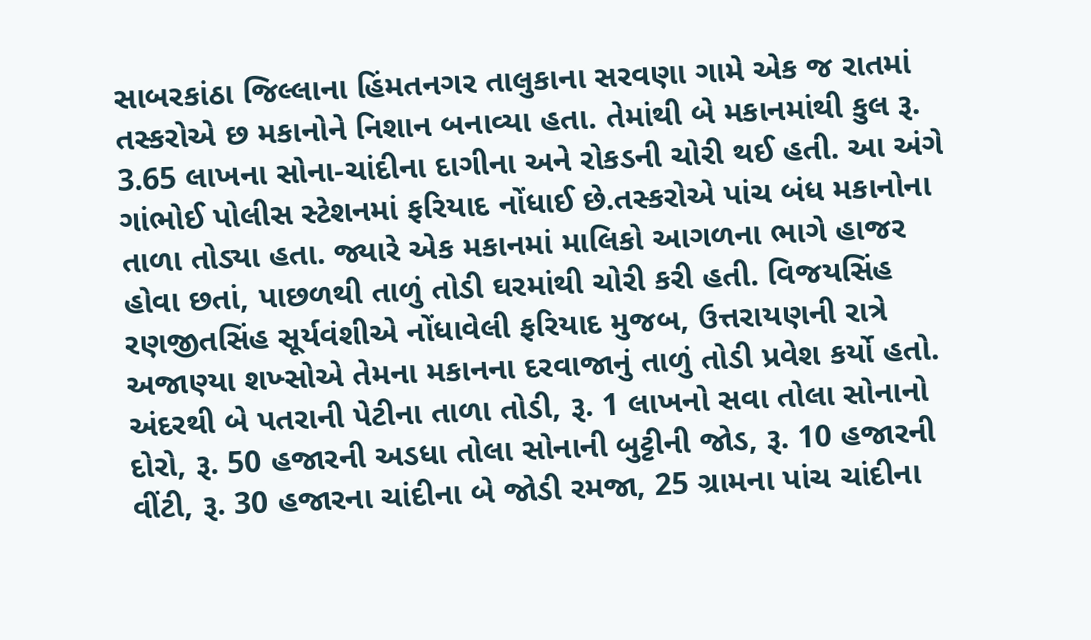સાબરકાંઠા જિલ્લાના હિંમતનગર તાલુકાના સરવણા ગામે એક જ રાતમાં તસ્કરોએ છ મકાનોને નિશાન બનાવ્યા હતા. તેમાંથી બે મકાનમાંથી કુલ રૂ. 3.65 લાખના સોના-ચાંદીના દાગીના અને રોકડની ચોરી થઈ હતી. આ અંગે ગાંભોઈ પોલીસ સ્ટેશનમાં ફરિયાદ નોંધાઈ છે.તસ્કરોએ પાંચ બંધ મકાનોના તાળા તોડ્યા હતા. જ્યારે એક મકાનમાં માલિકો આગળના ભાગે હાજર હોવા છતાં, પાછળથી તાળું તોડી ઘરમાંથી ચોરી કરી હતી. વિજયસિંહ રણજીતસિંહ સૂર્યવંશીએ નોંધાવેલી ફરિયાદ મુજબ, ઉત્તરાયણની રાત્રે અજાણ્યા શખ્સોએ તેમના મકાનના દરવાજાનું તાળું તોડી પ્રવેશ કર્યો હતો. અંદરથી બે પતરાની પેટીના તાળા તોડી, રૂ. 1 લાખનો સવા તોલા સોનાનો દોરો, રૂ. 50 હજારની અડધા તોલા સોનાની બુટ્ટીની જોડ, રૂ. 10 હજારની વીંટી, રૂ. 30 હજારના ચાંદીના બે જોડી રમજા, 25 ગ્રામના પાંચ ચાંદીના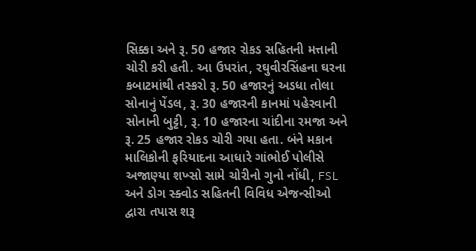સિક્કા અને રૂ. 50 હજાર રોકડ સહિતની મત્તાની ચોરી કરી હતી. આ ઉપરાંત, રઘુવીરસિંહના ઘરના કબાટમાંથી તસ્કરો રૂ. 50 હજારનું અડધા તોલા સોનાનું પેંડલ, રૂ. 30 હજારની કાનમાં પહેરવાની સોનાની બુટ્ટી, રૂ. 10 હજારના ચાંદીના રમજા અને રૂ. 25 હજાર રોકડ ચોરી ગયા હતા. બંને મકાન માલિકોની ફરિયાદના આધારે ગાંભોઈ પોલીસે અજાણ્યા શખ્સો સામે ચોરીનો ગુનો નોંધી, FSL અને ડોગ સ્ક્વોડ સહિતની વિવિધ એજન્સીઓ દ્વારા તપાસ શરૂ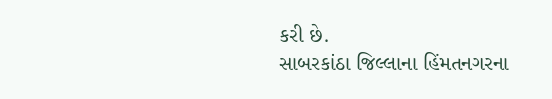કરી છે.
સાબરકાંઠા જિલ્લાના હિંમતનગરના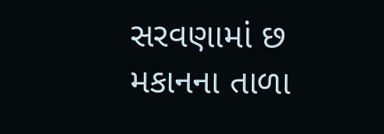સરવણામાં છ મકાનના તાળા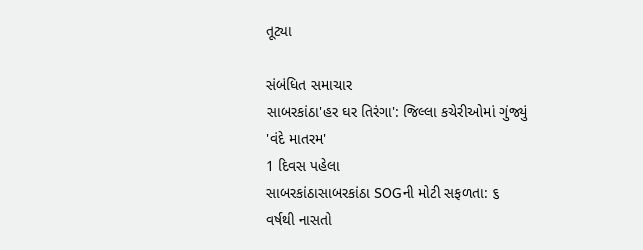તૂટ્યા

સંબંધિત સમાચાર
સાબરકાંઠા'હર ઘર તિરંગા': જિલ્લા કચેરીઓમાં ગુંજ્યું 'વંદે માતરમ'
1 દિવસ પહેલા
સાબરકાંઠાસાબરકાંઠા SOGની મોટી સફળતા: ૬ વર્ષથી નાસતો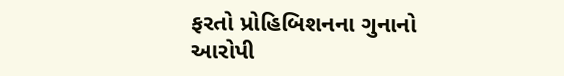ફરતો પ્રોહિબિશનના ગુનાનો આરોપી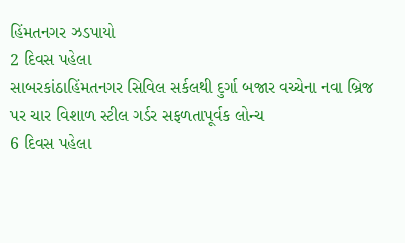હિંમતનગર ઝડપાયો
2 દિવસ પહેલા
સાબરકાંઠાહિંમતનગર સિવિલ સર્કલથી દુર્ગા બજાર વચ્ચેના નવા બ્રિજ પર ચાર વિશાળ સ્ટીલ ગર્ડર સફળતાપૂર્વક લોન્ચ
6 દિવસ પહેલા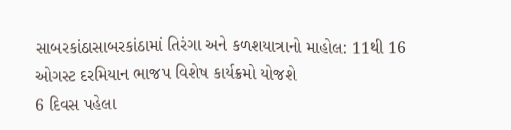સાબરકાંઠાસાબરકાંઠામાં તિરંગા અને કળશયાત્રાનો માહોલ: 11થી 16 ઓગસ્ટ દરમિયાન ભાજપ વિશેષ કાર્યક્રમો યોજશે
6 દિવસ પહેલા